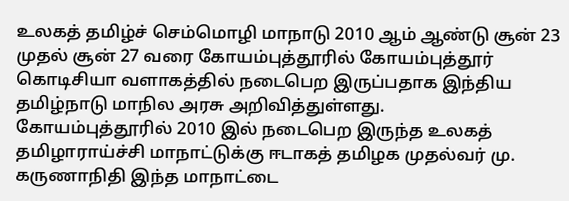உலகத் தமிழ்ச் செம்மொழி மாநாடு 2010 ஆம் ஆண்டு சூன் 23 முதல் சூன் 27 வரை கோயம்புத்தூரில் கோயம்புத்தூர் கொடிசியா வளாகத்தில் நடைபெற இருப்பதாக இந்திய தமிழ்நாடு மாநில அரசு அறிவித்துள்ளது.
கோயம்புத்தூரில் 2010 இல் நடைபெற இருந்த உலகத் தமிழாராய்ச்சி மாநாட்டுக்கு ஈடாகத் தமிழக முதல்வர் மு. கருணாநிதி இந்த மாநாட்டை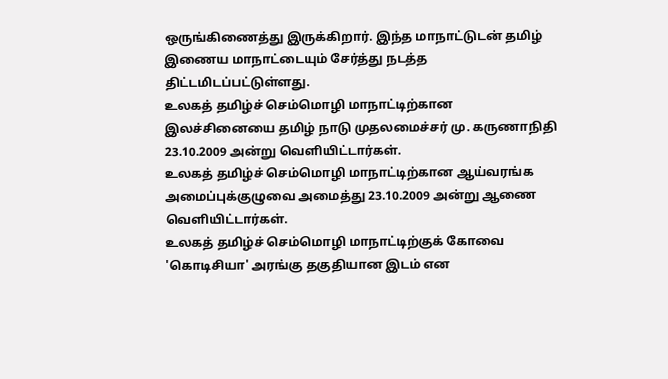ஒருங்கிணைத்து இருக்கிறார். இந்த மாநாட்டுடன் தமிழ் இணைய மாநாட்டையும் சேர்த்து நடத்த திட்டமிடப்பட்டுள்ளது.
உலகத் தமிழ்ச் செம்மொழி மாநாட்டிற்கான இலச்சினையை தமிழ் நாடு முதலமைச்சர் மு. கருணாநிதி 23.10.2009 அன்று வெளியிட்டார்கள்.
உலகத் தமிழ்ச் செம்மொழி மாநாட்டிற்கான ஆய்வரங்க அமைப்புக்குழுவை அமைத்து 23.10.2009 அன்று ஆணை வெளியிட்டார்கள்.
உலகத் தமிழ்ச் செம்மொழி மாநாட்டிற்குக் கோவை 'கொடிசியா' அரங்கு தகுதியான இடம் என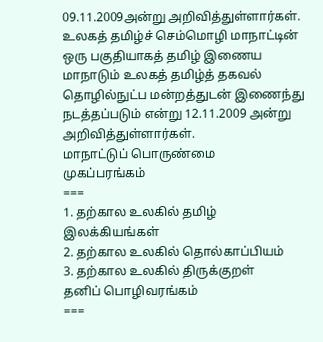09.11.2009அன்று அறிவித்துள்ளார்கள்.
உலகத் தமிழ்ச் செம்மொழி மாநாட்டின் ஒரு பகுதியாகத் தமிழ் இணைய மாநாடும் உலகத் தமிழ்த் தகவல் தொழில்நுட்ப மன்றத்துடன் இணைந்து நடத்தப்படும் என்று 12.11.2009 அன்று அறிவித்துள்ளார்கள்.
மாநாட்டுப் பொருண்மை
முகப்பரங்கம்
===
1. தற்கால உலகில் தமிழ் இலக்கியங்கள்
2. தற்கால உலகில் தொல்காப்பியம்
3. தற்கால உலகில் திருக்குறள்
தனிப் பொழிவரங்கம்
===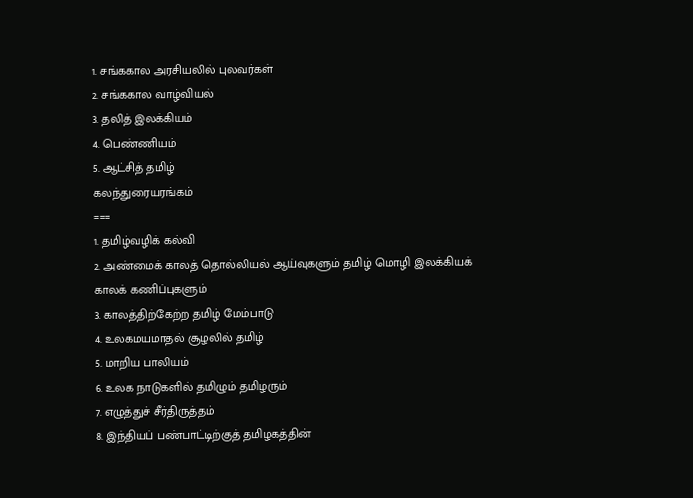1. சங்ககால அரசியலில் புலவர்கள்
2. சங்ககால வாழ்வியல்
3. தலித் இலக்கியம்
4. பெண்ணியம்
5. ஆட்சித் தமிழ்
கலந்துரையரங்கம்
===
1. தமிழ்வழிக் கல்வி
2. அண்மைக் காலத் தொல்லியல் ஆய்வுகளும் தமிழ் மொழி இலக்கியக்
காலக் கணிப்புகளும்
3. காலத்திற்கேற்ற தமிழ் மேம்பாடு
4. உலகமயமாதல் சூழலில் தமிழ்
5. மாறிய பாலியம்
6. உலக நாடுகளில் தமிழும் தமிழரும்
7. எழுத்துச் சீர்திருத்தம்
8. இந்தியப் பண்பாட்டிற்குத் தமிழகத்தின்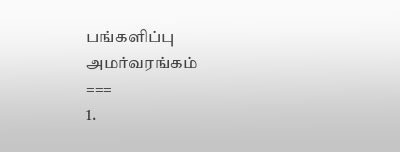பங்களிப்பு
அமர்வரங்கம்
===
1.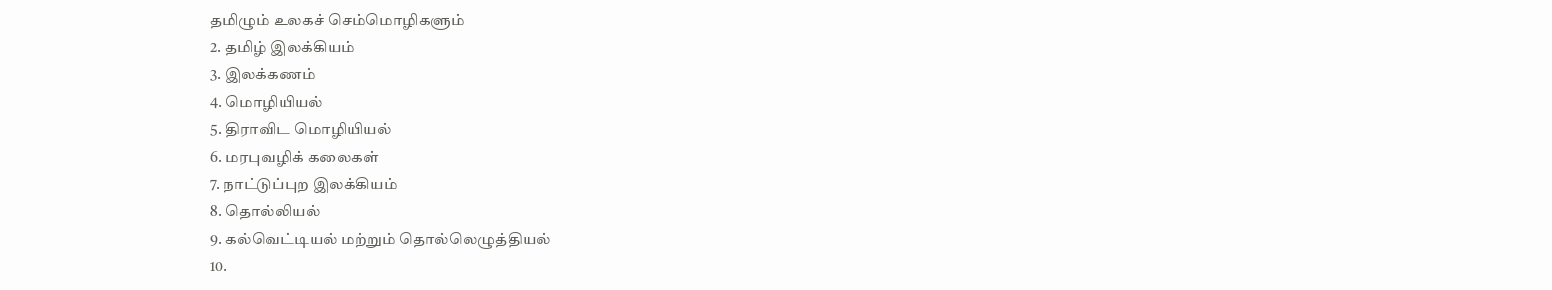தமிழும் உலகச் செம்மொழிகளும்
2. தமிழ் இலக்கியம்
3. இலக்கணம்
4. மொழியியல்
5. திராவிட மொழியியல்
6. மரபுவழிக் கலைகள்
7. நாட்டுப்புற இலக்கியம்
8. தொல்லியல்
9. கல்வெட்டியல் மற்றும் தொல்லெழுத்தியல்
10.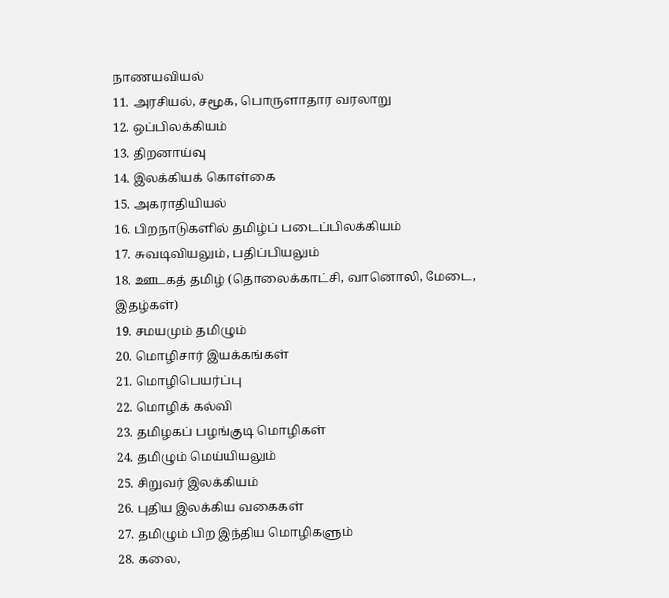நாணயவியல்
11. அரசியல், சமூக, பொருளாதார வரலாறு
12. ஒப்பிலக்கியம்
13. திறனாய்வு
14. இலக்கியக் கொள்கை
15. அகராதியியல்
16. பிறநாடுகளில் தமிழ்ப் படைப்பிலக்கியம்
17. சுவடிவியலும், பதிப்பியலும்
18. ஊடகத் தமிழ் (தொலைக்காட்சி, வானொலி, மேடை, இதழ்கள்)
19. சமயமும் தமிழும்
20. மொழிசார் இயக்கங்கள்
21. மொழிபெயர்ப்பு
22. மொழிக் கல்வி
23. தமிழகப் பழங்குடி மொழிகள்
24. தமிழும் மெய்யியலும்
25. சிறுவர் இலக்கியம்
26. புதிய இலக்கிய வகைகள்
27. தமிழும் பிற இந்திய மொழிகளும்
28. கலை,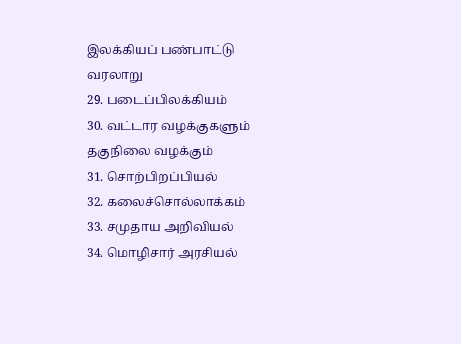இலக்கியப் பண்பாட்டு வரலாறு
29. படைப்பிலக்கியம்
30. வட்டார வழக்குகளும் தகுநிலை வழக்கும்
31. சொற்பிறப்பியல்
32. கலைச்சொல்லாக்கம்
33. சமுதாய அறிவியல்
34. மொழிசார் அரசியல்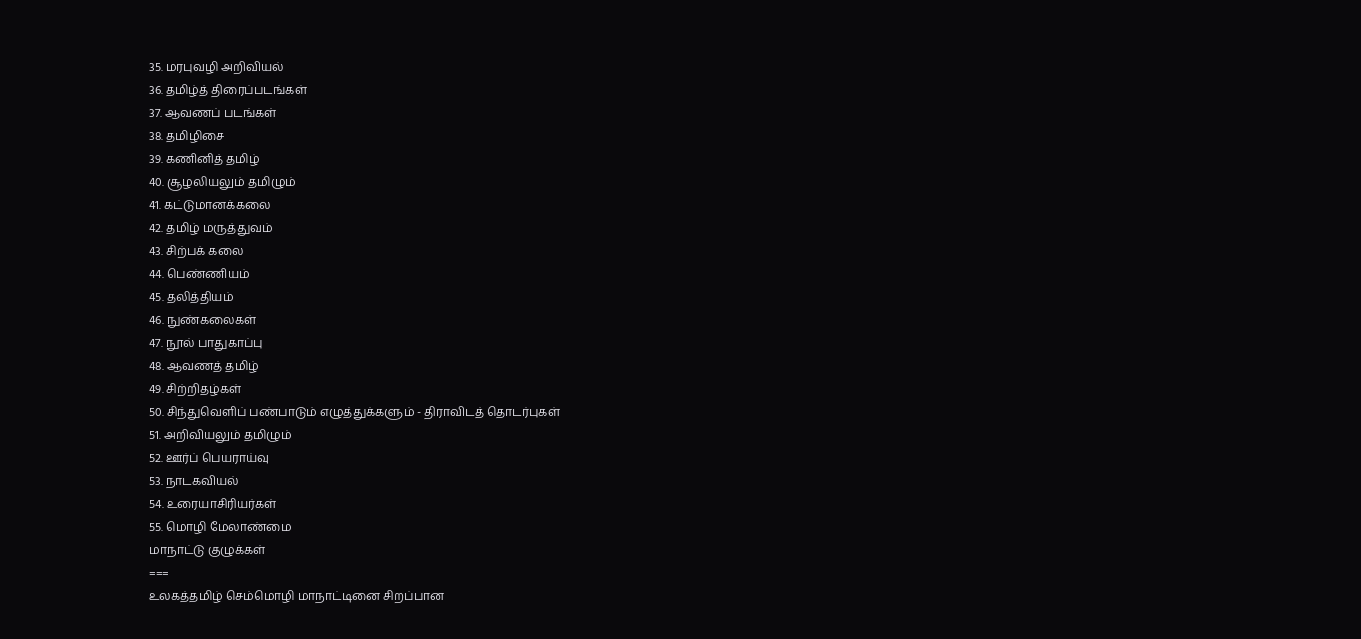35. மரபுவழி அறிவியல்
36. தமிழ்த் திரைப்படங்கள்
37. ஆவணப் படங்கள்
38. தமிழிசை
39. கணினித் தமிழ்
40. சூழலியலும் தமிழும்
41. கட்டுமானக்கலை
42. தமிழ் மருத்துவம்
43. சிற்பக் கலை
44. பெண்ணியம்
45. தலித்தியம்
46. நுண்கலைகள்
47. நூல் பாதுகாப்பு
48. ஆவணத் தமிழ்
49. சிற்றிதழ்கள்
50. சிந்துவெளிப் பண்பாடும் எழுத்துக்களும் - திராவிடத் தொடர்புகள்
51. அறிவியலும் தமிழும்
52. ஊர்ப் பெயராய்வு
53. நாடகவியல்
54. உரையாசிரியர்கள்
55. மொழி மேலாண்மை
மாநாட்டு குழுக்கள்
===
உலகத்தமிழ் செம்மொழி மாநாட்டினை சிறப்பான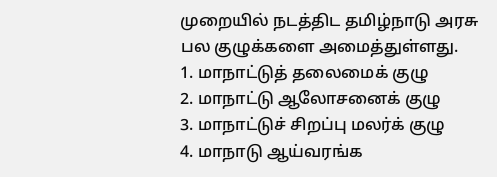முறையில் நடத்திட தமிழ்நாடு அரசு பல குழுக்களை அமைத்துள்ளது.
1. மாநாட்டுத் தலைமைக் குழு
2. மாநாட்டு ஆலோசனைக் குழு
3. மாநாட்டுச் சிறப்பு மலர்க் குழு
4. மாநாடு ஆய்வரங்க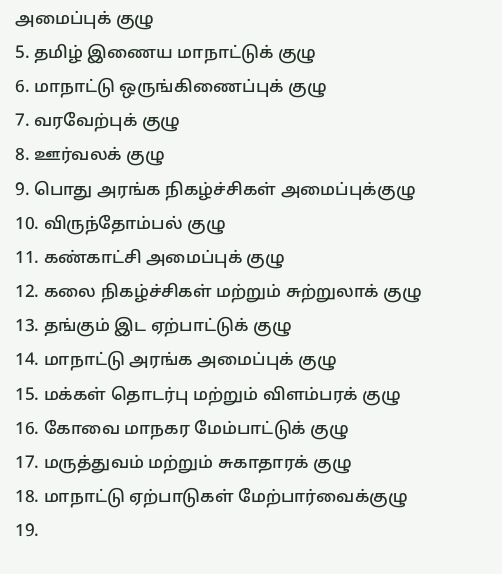அமைப்புக் குழு
5. தமிழ் இணைய மாநாட்டுக் குழு
6. மாநாட்டு ஒருங்கிணைப்புக் குழு
7. வரவேற்புக் குழு
8. ஊர்வலக் குழு
9. பொது அரங்க நிகழ்ச்சிகள் அமைப்புக்குழு
10. விருந்தோம்பல் குழு
11. கண்காட்சி அமைப்புக் குழு
12. கலை நிகழ்ச்சிகள் மற்றும் சுற்றுலாக் குழு
13. தங்கும் இட ஏற்பாட்டுக் குழு
14. மாநாட்டு அரங்க அமைப்புக் குழு
15. மக்கள் தொடர்பு மற்றும் விளம்பரக் குழு
16. கோவை மாநகர மேம்பாட்டுக் குழு
17. மருத்துவம் மற்றும் சுகாதாரக் குழு
18. மாநாட்டு ஏற்பாடுகள் மேற்பார்வைக்குழு
19.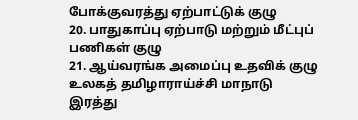போக்குவரத்து ஏற்பாட்டுக் குழு
20. பாதுகாப்பு ஏற்பாடு மற்றும் மீட்புப் பணிகள் குழு
21. ஆய்வரங்க அமைப்பு உதவிக் குழு
உலகத் தமிழாராய்ச்சி மாநாடு இரத்து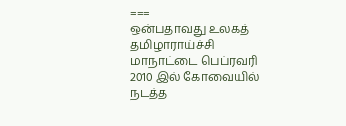===
ஒன்பதாவது உலகத் தமிழாராய்ச்சி மாநாட்டை பெப்ரவரி 2010 இல் கோவையில் நடத்த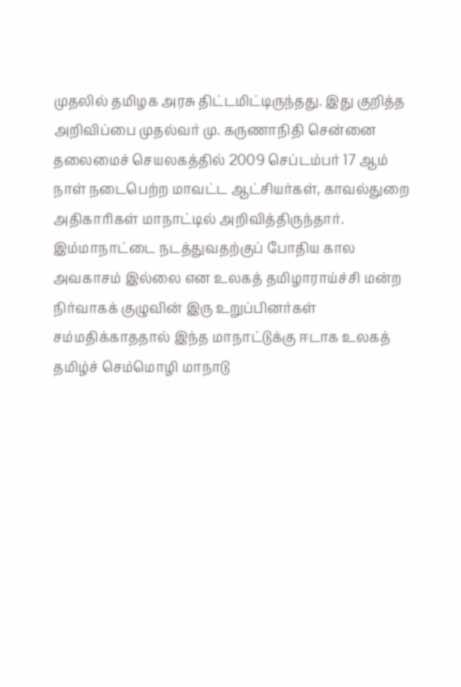முதலில் தமிழக அரசு திட்டமிட்டிருந்தது. இது குறித்த அறிவிப்பை முதல்வர் மு. கருணாநிதி சென்னை தலைமைச் செயலகத்தில் 2009 செப்டம்பர் 17 ஆம் நாள் நடைபெற்ற மாவட்ட ஆட்சியர்கள், காவல்துறை அதிகாரிகள் மாநாட்டில் அறிவித்திருந்தார். இம்மாநாட்டை நடத்துவதற்குப் போதிய கால அவகாசம் இல்லை என உலகத் தமிழாராய்ச்சி மன்ற நிர்வாகக் குழுவின் இரு உறுப்பினர்கள் சம்மதிக்காததால் இந்த மாநாட்டுக்கு ஈடாக உலகத் தமிழ்ச் செம்மொழி மாநாடு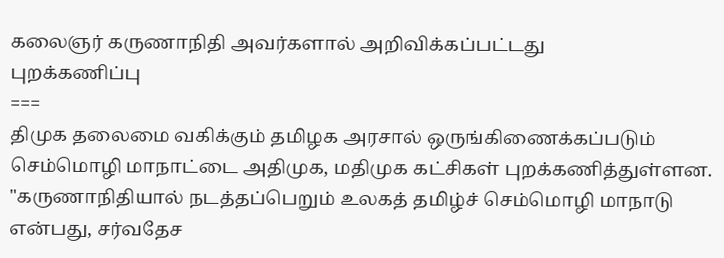கலைஞர் கருணாநிதி அவர்களால் அறிவிக்கப்பட்டது
புறக்கணிப்பு
===
திமுக தலைமை வகிக்கும் தமிழக அரசால் ஒருங்கிணைக்கப்படும் செம்மொழி மாநாட்டை அதிமுக, மதிமுக கட்சிகள் புறக்கணித்துள்ளன. "கருணாநிதியால் நடத்தப்பெறும் உலகத் தமிழ்ச் செம்மொழி மாநாடு என்பது, சர்வதேச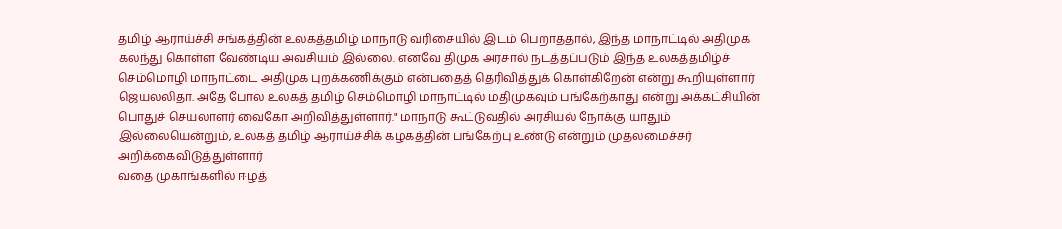தமிழ் ஆராய்ச்சி சங்கத்தின் உலகத்தமிழ் மாநாடு வரிசையில் இடம் பெறாததால், இந்த மாநாட்டில் அதிமுக கலந்து கொள்ள வேண்டிய அவசியம் இல்லை. எனவே திமுக அரசால் நடத்தப்படும் இந்த உலகத்தமிழ்ச் செம்மொழி மாநாட்டை அதிமுக புறக்கணிக்கும் என்பதைத் தெரிவித்துக் கொள்கிறேன் என்று கூறியுள்ளார் ஜெயலலிதா. அதே போல உலகத் தமிழ் செம்மொழி மாநாட்டில் மதிமுகவும் பங்கேற்காது என்று அக்கட்சியின் பொதுச் செயலாளர் வைகோ அறிவித்துள்ளார்." மாநாடு கூட்டுவதில் அரசியல் நோக்கு யாதும் இல்லையென்றும், உலகத் தமிழ் ஆராய்ச்சிக் கழகத்தின் பங்கேற்பு உண்டு என்றும் முதலமைச்சர் அறிக்கைவிடுத்துள்ளார்
வதை முகாங்களில் ஈழத்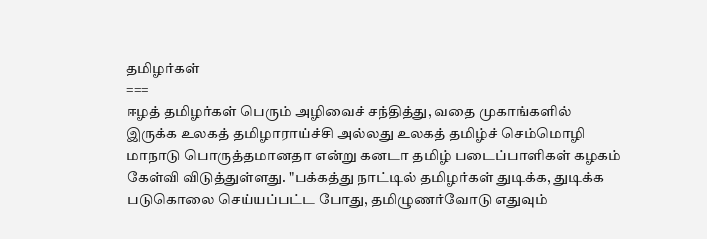தமிழர்கள்
===
ஈழத் தமிழர்கள் பெரும் அழிவைச் சந்தித்து, வதை முகாங்களில் இருக்க உலகத் தமிழாராய்ச்சி அல்லது உலகத் தமிழ்ச் செம்மொழி மாநாடு பொருத்தமானதா என்று கனடா தமிழ் படைப்பாளிகள் கழகம் கேள்வி விடுத்துள்ளது. "பக்கத்து நாட்டில் தமிழர்கள் துடிக்க, துடிக்க படுகொலை செய்யப்பட்ட போது, தமிழுணர்வோடு எதுவும்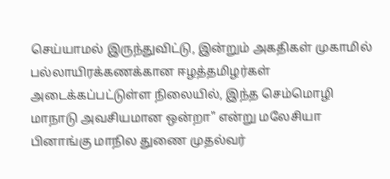செய்யாமல் இருந்துவிட்டு, இன்றும் அகதிகள் முகாமில் பல்லாயிரக்கணக்கான ஈழத்தமிழர்கள் அடைக்கப்பட்டுள்ள நிலையில், இந்த செம்மொழி மாநாடு அவசியமான ஒன்றா" என்று மலேசியா பினாங்கு மாநில துணை முதல்வர்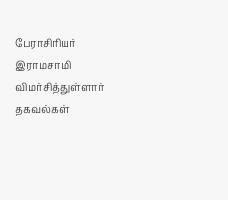பேராசிரியர் இராமசாமி விமர்சித்துள்ளார்
தகவல்கள்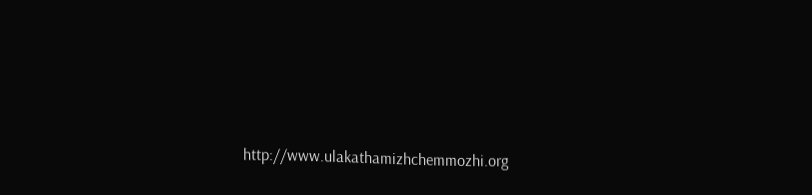http://www.ulakathamizhchemmozhi.org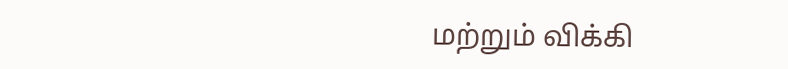மற்றும் விக்கி